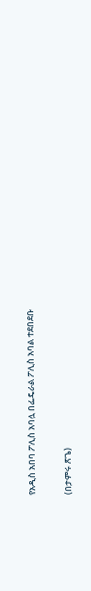የአዲስ አበባ ፖሊስ አባሏ በፌዴራል ፖሊስ አባል ተደበደቡ

(በታምሩ ጽጌ)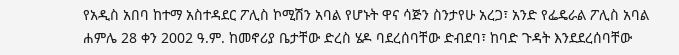የአዲስ አበባ ከተማ አስተዳደር ፖሊስ ኮሚሽን አባል የሆኑት ዋና ሳጅን ስንታየሁ አረጋ፣ አንድ የፌዴራል ፖሊስ አባል ሐምሌ 28 ቀን 2002 ዓ.ም. ከመኖሪያ ቤታቸው ድረስ ሄዶ ባደረሰባቸው ድብደባ፣ ከባድ ጉዳት እንደደረሰባቸው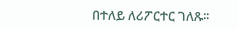በተለይ ለሪፖርተር ገለጹ፡፡